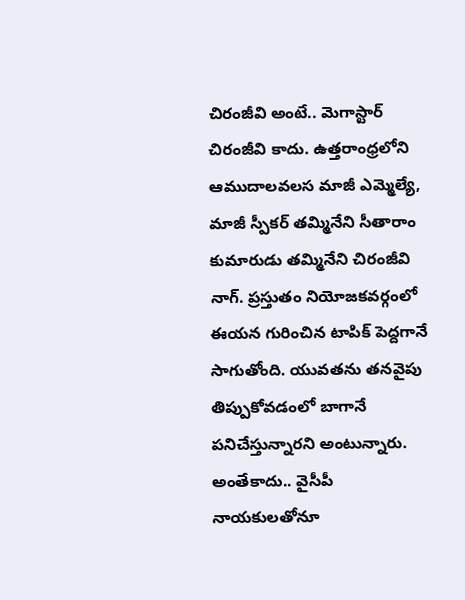చిరంజీవి అంటే.. మెగాస్టార్ చిరంజీవి కాదు. ఉత్తరాంధ్రలోని ఆముదాలవలస మాజీ ఎమ్మెల్యే, మాజీ స్పీకర్ తమ్మినేని సీతారాం కుమారుడు తమ్మినేని చిరంజీవి నాగ్. ప్రస్తుతం నియోజకవర్గంలో ఈయన గురించిన టాపిక్ పెద్దగానే సాగుతోంది. యువతను తనవైపు తిప్పుకోవడంలో బాగానే పనిచేస్తున్నారని అంటున్నారు. అంతేకాదు.. వైసీపీ నాయకులతోనూ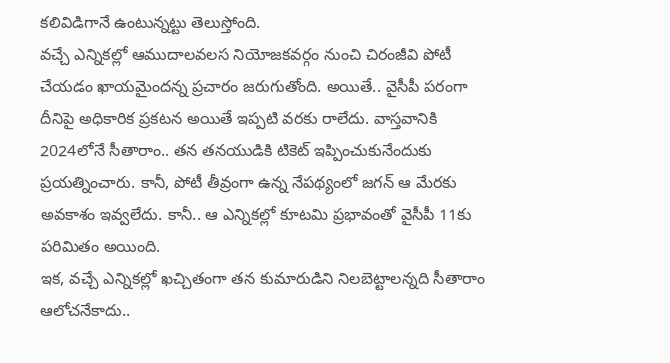కలివిడిగానే ఉంటున్నట్టు తెలుస్తోంది.
వచ్చే ఎన్నికల్లో ఆముదాలవలస నియోజకవర్గం నుంచి చిరంజీవి పోటీ చేయడం ఖాయమైందన్న ప్రచారం జరుగుతోంది. అయితే.. వైసీపీ పరంగా దీనిపై అధికారిక ప్రకటన అయితే ఇప్పటి వరకు రాలేదు. వాస్తవానికి 2024లోనే సీతారాం.. తన తనయుడికి టికెట్ ఇప్పించుకునేందుకు ప్రయత్నించారు. కానీ, పోటీ తీవ్రంగా ఉన్న నేపథ్యంలో జగన్ ఆ మేరకు అవకాశం ఇవ్వలేదు. కానీ.. ఆ ఎన్నికల్లో కూటమి ప్రభావంతో వైసీపీ 11కు పరిమితం అయింది.
ఇక, వచ్చే ఎన్నికల్లో ఖచ్చితంగా తన కుమారుడిని నిలబెట్టాలన్నది సీతారాం ఆలోచనేకాదు..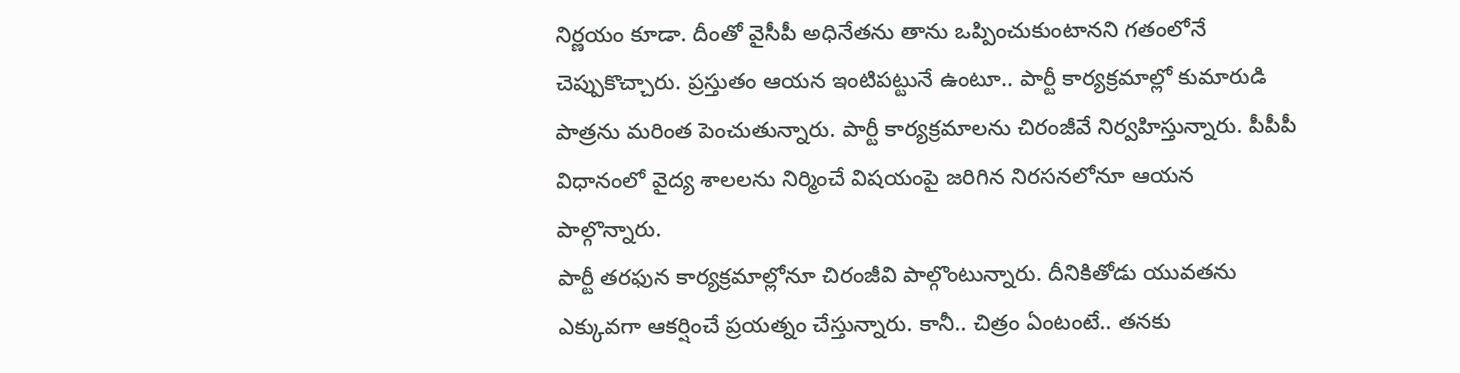నిర్ణయం కూడా. దీంతో వైసీపీ అధినేతను తాను ఒప్పించుకుంటానని గతంలోనే చెప్పుకొచ్చారు. ప్రస్తుతం ఆయన ఇంటిపట్టునే ఉంటూ.. పార్టీ కార్యక్రమాల్లో కుమారుడి పాత్రను మరింత పెంచుతున్నారు. పార్టీ కార్యక్రమాలను చిరంజీవే నిర్వహిస్తున్నారు. పీపీపీ విధానంలో వైద్య శాలలను నిర్మించే విషయంపై జరిగిన నిరసనలోనూ ఆయన పాల్గొన్నారు.
పార్టీ తరఫున కార్యక్రమాల్లోనూ చిరంజీవి పాల్గొంటున్నారు. దీనికితోడు యువతను ఎక్కువగా ఆకర్షించే ప్రయత్నం చేస్తున్నారు. కానీ.. చిత్రం ఏంటంటే.. తనకు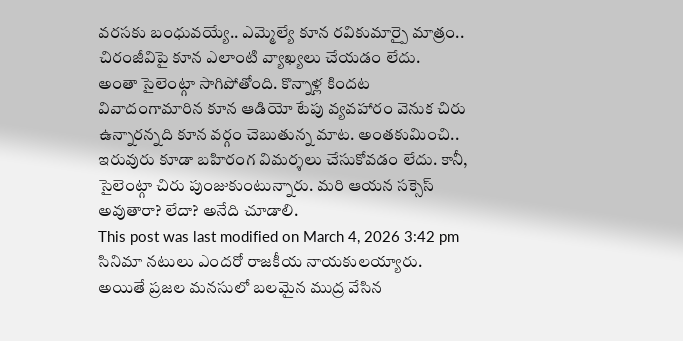వరసకు బంధువయ్యే.. ఎమ్మెల్యే కూన రవికుమార్పై మాత్రం.. చిరంజీవిపై కూన ఎలాంటి వ్యాఖ్యలు చేయడం లేదు.
అంతా సైలెంట్గా సాగిపోతోంది. కొన్నాళ్ల కిందట వివాదంగామారిన కూన ఆడియో టేపు వ్యవహారం వెనుక చిరు ఉన్నారన్నది కూన వర్గం చెబుతున్న మాట. అంతకుమించి.. ఇరువురు కూడా బహిరంగ విమర్శలు చేసుకోవడం లేదు. కానీ, సైలెంట్గా చిరు పుంజుకుంటున్నారు. మరి ఆయన సక్సెస్ అవుతారా? లేదా? అనేది చూడాలి.
This post was last modified on March 4, 2026 3:42 pm
సినిమా నటులు ఎందరో రాజకీయ నాయకులయ్యారు. అయితే ప్రజల మనసులో బలమైన ముద్ర వేసిన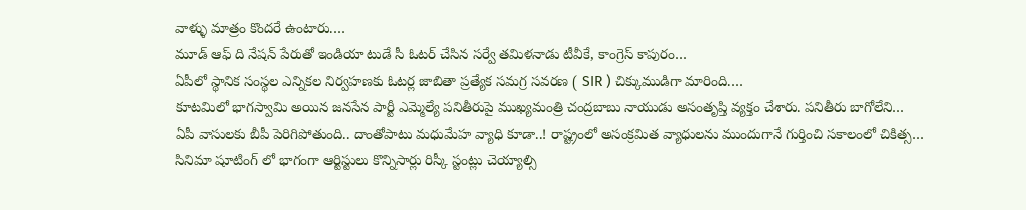వాళ్ళు మాత్రం కొందరే ఉంటారు.…
మూడ్ ఆఫ్ ది నేషన్ పేరుతో ఇండియా టుడే సీ ఓటర్ చేసిన సర్వే తమిళనాడు టీవీకే, కాంగ్రెస్ కాపురం…
ఏపీలో స్థానిక సంస్థల ఎన్నికల నిర్వహణకు ఓటర్ల జాబితా ప్రత్యేక సమగ్ర సవరణ ( SIR ) చిక్కుముడిగా మారింది.…
కూటమిలో భాగస్వామి అయిన జనసేన పార్టీ ఎమ్మెల్యే పనితీరుపై ముఖ్యమంత్రి చంద్రబాబు నాయుడు అసంతృప్తి వ్యక్తం చేశారు. పనితీరు బాగోలేని…
ఏపీ వాసులకు బీపీ పెరిగిపోతుంది.. దాంతోపాటు మధుమేహ వ్యాధి కూడా..! రాష్ట్రంలో అసంక్రమిత వ్యాధులను ముందుగానే గుర్తించి సకాలంలో చికిత్స…
సినిమా షూటింగ్ లో భాగంగా ఆర్టిస్టులు కొన్నిసార్లు రిస్కీ స్టంట్లు చెయ్యాల్సి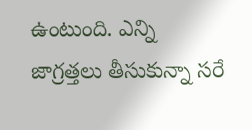ఉంటుంది. ఎన్ని జాగ్రత్తలు తీసుకున్నా సరే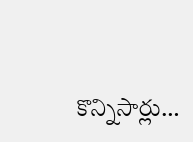కొన్నిసార్లు…